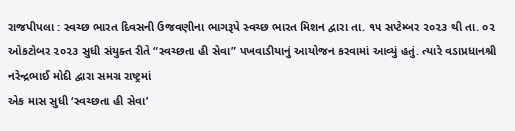રાજપીપલા : સ્વચ્છ ભારત દિવસની ઉજવણીના ભાગરૂપે સ્વચ્છ ભારત મિશન દ્વારા તા. ૧૫ સપ્ટેમ્બર ૨૦૨૩ થી તા. ૦૨ ઓકટોબર ૨૦૨૩ સુધી સંયુક્ત રીતે “સ્વચ્છતા હી સેવા” પખવાડીયાનું આયોજન કરવામાં આવ્યું હતું. ત્યારે વડાપ્રધાનશ્રી નરેન્દ્રભાઈ મોદી દ્વારા સમગ્ર રાષ્ટ્રમાં
એક માસ સુધી ‘સ્વચ્છતા હી સેવા’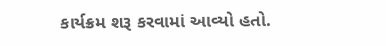કાર્યક્રમ શરૂ કરવામાં આવ્યો હતો.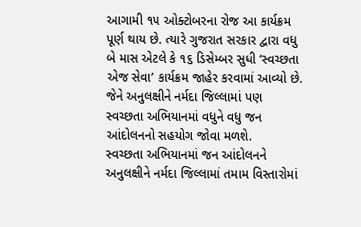આગામી ૧૫ ઓક્ટોબરના રોજ આ કાર્યક્રમ પૂર્ણ થાય છે. ત્યારે ગુજરાત સરકાર દ્વારા વધુ બે માસ એટલે કે ૧૬ ડિસેમ્બર સુધી ‘સ્વચ્છતા એજ સેવા’ કાર્યક્રમ જાહેર કરવામાં આવ્યો છે. જેને અનુલક્ષીને નર્મદા જિલ્લામાં પણ
સ્વચ્છતા અભિયાનમાં વધુને વધુ જન આંદોલનનો સહયોગ જોવા મળશે.
સ્વચ્છતા અભિયાનમાં જન આંદોલનને અનુલક્ષીને નર્મદા જિલ્લામાં તમામ વિસ્તારોમાં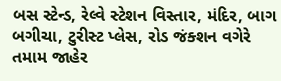બસ સ્ટેન્ડ, રેલ્વે સ્ટેશન વિસ્તાર, મંદિર, બાગ બગીચા, ટુરીસ્ટ પ્લેસ, રોડ જંક્શન વગેરે તમામ જાહેર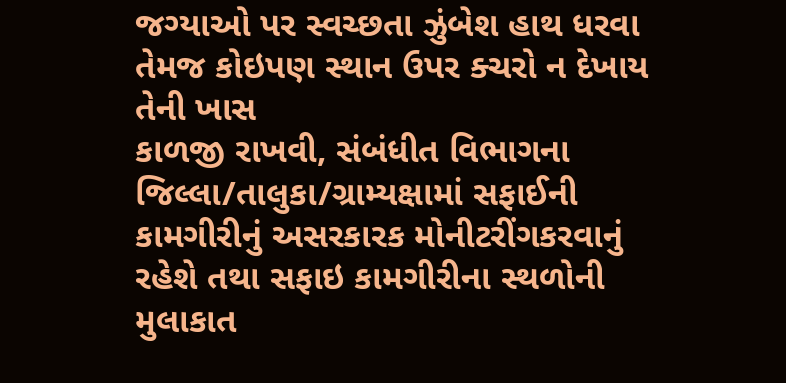જગ્યાઓ પર સ્વચ્છતા ઝુંબેશ હાથ ધરવા તેમજ કોઇપણ સ્થાન ઉપર ક્ચરો ન દેખાય તેની ખાસ
કાળજી રાખવી, સંબંધીત વિભાગના જિલ્લા/તાલુકા/ગ્રામ્યક્ષામાં સફાઈની કામગીરીનું અસરકારક મોનીટરીંગકરવાનું રહેશે તથા સફાઇ કામગીરીના સ્થળોની મુલાકાત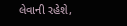લેવાની રહેશે,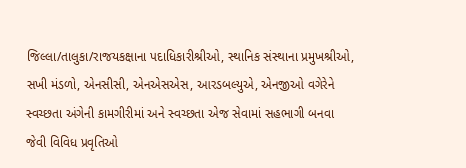જિલ્લા/તાલુકા/રાજયકક્ષાના પદાધિકારીશ્રીઓ, સ્થાનિક સંસ્થાના પ્રમુખશ્રીઓ, સખી મંડળો, એનસીસી, એનએસએસ, આરડબલ્યુએ, એનજીઓ વગેરેને સ્વચ્છતા અંગેની કામગીરીમાં અને સ્વચ્છતા એજ સેવામાં સહભાગી બનવા જેવી વિવિધ પ્રવૃતિઓ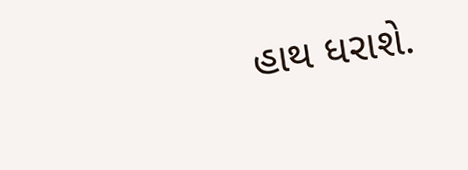હાથ ધરાશે.